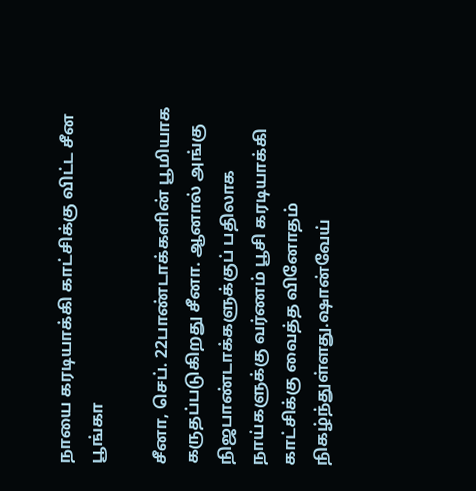நாயை கரடியாக்கி காட்சிக்கு விட்ட சீன பூங்கா

சீனா, செப். 22பாண்டாக்களின் பூமியாக கருதப்படுகிறது சீனா. ஆனால் அங்கு நிஜபாண்டாக்களுக்குப் பதிலாக நாய்களுக்கு வர்ணம் பூசி கரடியாக்கி காட்சிக்கு வைத்த வினோதம் நிகழ்ந்துள்ளது.ஷான்வேய்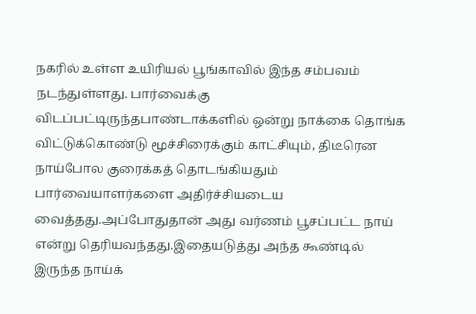நகரில் உள்ள உயிரியல் பூங்காவில் இந்த சம்பவம் நடந்துள்ளது. பார்வைக்கு விடப்பட்டிருந்தபாண்டாக்களில் ஒன்று நாக்கை தொங்க விட்டுக்கொண்டு மூச்சிரைக்கும் காட்சியும், திடீரென நாய்போல குரைக்கத் தொடங்கியதும் பார்வையாளர்களை அதிர்ச்சியடைய வைத்தது.அப்போதுதான் அது வர்ணம் பூசப்பட்ட நாய் என்று தெரியவந்தது.இதையடுத்து அந்த கூண்டில் இருந்த நாய்க்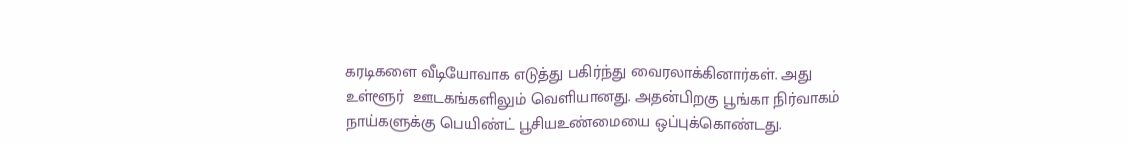கரடிகளை வீடியோவாக எடுத்து பகிர்ந்து வைரலாக்கினார்கள். அது உள்ளூர்  ஊடகங்களிலும் வெளியானது. அதன்பிறகு பூங்கா நிர்வாகம் நாய்களுக்கு பெயிண்ட் பூசியஉண்மையை ஒப்புக்கொண்டது.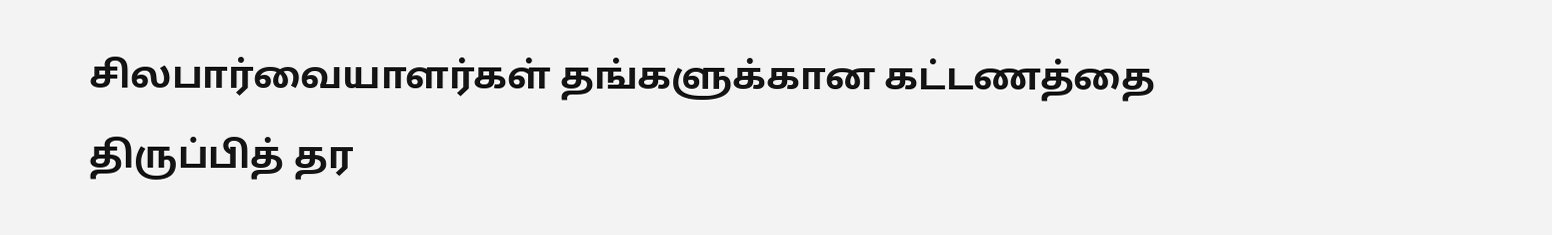சிலபார்வையாளர்கள் தங்களுக்கான கட்டணத்தை திருப்பித் தர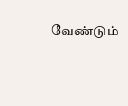வேண்டும்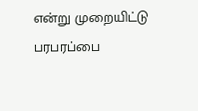என்று முறையிட்டு பரபரப்பை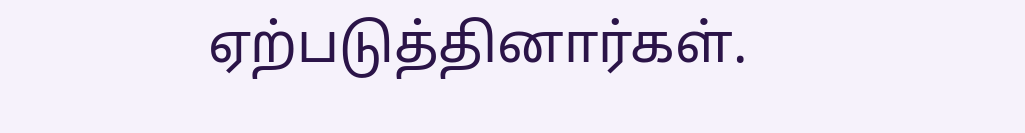ஏற்படுத்தினார்கள்.